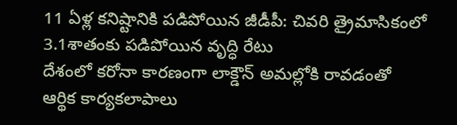11 ఏళ్ల కనిష్టానికి పడిపోయిన జీడీపీ: చివరి త్రైమాసికంలో 3.1శాతంకు పడిపోయిన వృద్ధి రేటు
దేశంలో కరోనా కారణంగా లాక్డౌన్ అమల్లోకి రావడంతో ఆర్థిక కార్యకలాపాలు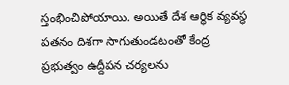స్తంభించిపోయాయి. అయితే దేశ ఆర్థిక వ్యవస్థ పతనం దిశగా సాగుతుండటంతో కేంద్ర ప్రభుత్వం ఉద్దీపన చర్యలను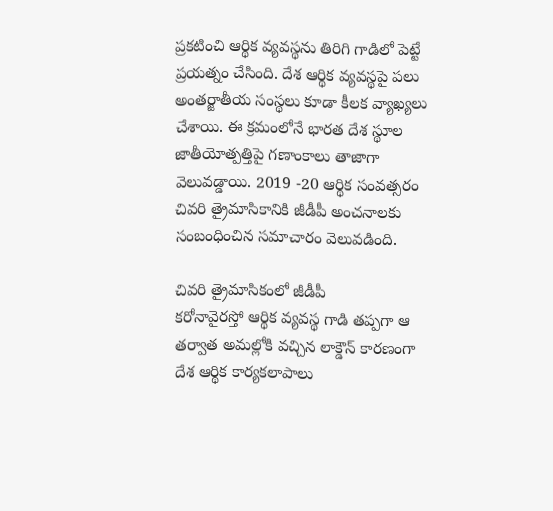ప్రకటించి ఆర్థిక వ్యవస్థను తిరిగి గాడిలో పెట్టే ప్రయత్నం చేసింది. దేశ ఆర్థిక వ్యవస్థపై పలు అంతర్జాతీయ సంస్థలు కూడా కీలక వ్యాఖ్యలు చేశాయి. ఈ క్రమంలోనే భారత దేశ స్థూల జాతీయోత్పత్తిపై గణాంకాలు తాజాగా వెలువడ్డాయి. 2019 -20 ఆర్థిక సంవత్సరం చివరి త్రైమాసికానికి జీడీపీ అంచనాలకు సంబంధించిన సమాచారం వెలువడింది.

చివరి త్రైమాసికంలో జీడీపీ
కరోనావైరస్తో ఆర్థిక వ్యవస్థ గాడి తప్పగా ఆ తర్వాత అమల్లోకి వచ్చిన లాక్డౌన్ కారణంగా దేశ ఆర్థిక కార్యకలాపాలు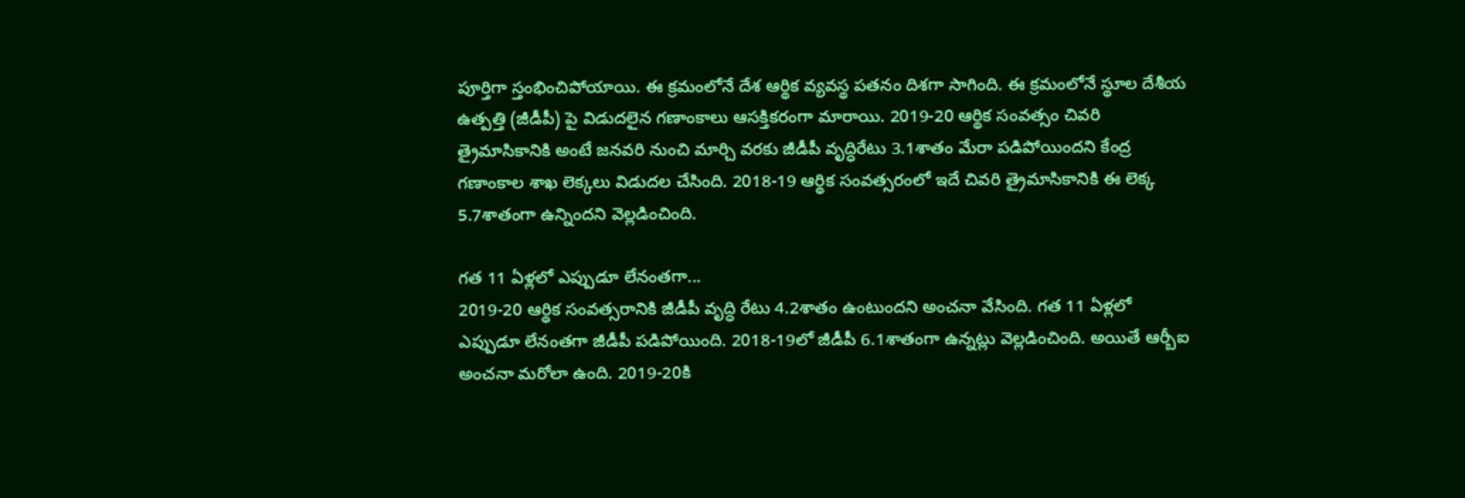పూర్తిగా స్తంభించిపోయాయి. ఈ క్రమంలోనే దేశ ఆర్థిక వ్యవస్థ పతనం దిశగా సాగింది. ఈ క్రమంలోనే స్థూల దేశీయ ఉత్పత్తి (జీడీపీ) పై విడుదలైన గణాంకాలు ఆసక్తికరంగా మారాయి. 2019-20 ఆర్థిక సంవత్సం చివరి త్రైమాసికానికి అంటే జనవరి నుంచి మార్చి వరకు జీడీపీ వృద్ధిరేటు 3.1శాతం మేరా పడిపోయిందని కేంద్ర గణాంకాల శాఖ లెక్కలు విడుదల చేసింది. 2018-19 ఆర్థిక సంవత్సరంలో ఇదే చివరి త్రైమాసికానికి ఈ లెక్క 5.7శాతంగా ఉన్నిందని వెల్లడించింది.

గత 11 ఏళ్లలో ఎప్పుడూ లేనంతగా...
2019-20 ఆర్థిక సంవత్సరానికి జీడీపీ వృద్ధి రేటు 4.2శాతం ఉంటుందని అంచనా వేసింది. గత 11 ఏళ్లలో ఎప్పుడూ లేనంతగా జీడీపీ పడిపోయింది. 2018-19లో జీడీపీ 6.1శాతంగా ఉన్నట్లు వెల్లడించింది. అయితే ఆర్బీఐ అంచనా మరోలా ఉంది. 2019-20కి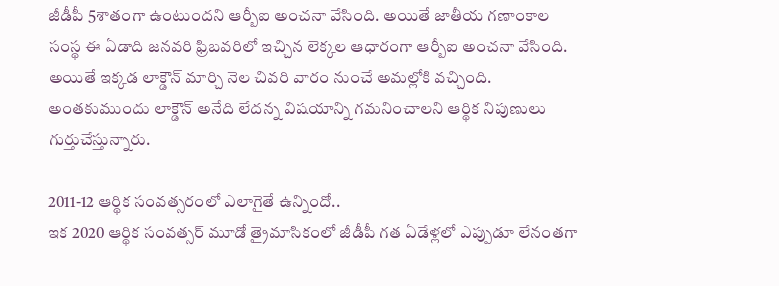జీడీపీ 5శాతంగా ఉంటుందని ఆర్బీఐ అంచనా వేసింది. అయితే జాతీయ గణాంకాల సంస్థ ఈ ఏడాది జనవరి ఫ్రిబవరిలో ఇచ్చిన లెక్కల ఆధారంగా ఆర్బీఐ అంచనా వేసింది. అయితే ఇక్కడ లాక్డౌన్ మార్చి నెల చివరి వారం నుంచే అమల్లోకి వచ్చింది. అంతకుముందు లాక్డౌన్ అనేది లేదన్న విషయాన్ని గమనించాలని ఆర్థిక నిపుణులు గుర్తుచేస్తున్నారు.

2011-12 ఆర్థిక సంవత్సరంలో ఎలాగైతే ఉన్నిందో..
ఇక 2020 ఆర్థిక సంవత్సర్ మూడో త్రైమాసికంలో జీడీపీ గత ఏడేళ్లలో ఎప్పుడూ లేనంతగా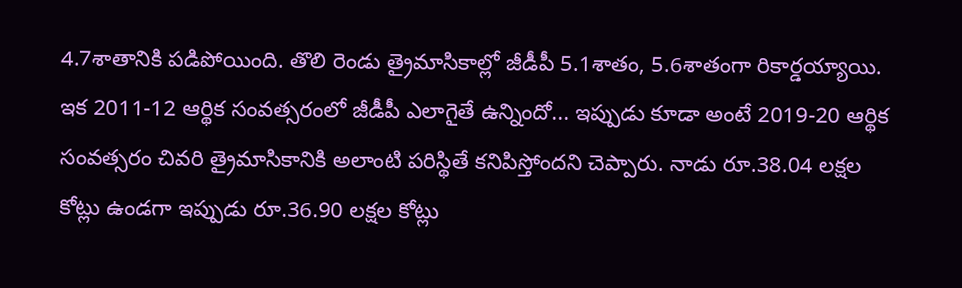4.7శాతానికి పడిపోయింది. తొలి రెండు త్రైమాసికాల్లో జీడీపీ 5.1శాతం, 5.6శాతంగా రికార్డయ్యాయి. ఇక 2011-12 ఆర్థిక సంవత్సరంలో జీడీపీ ఎలాగైతే ఉన్నిందో... ఇప్పుడు కూడా అంటే 2019-20 ఆర్థిక సంవత్సరం చివరి త్రైమాసికానికి అలాంటి పరిస్థితే కనిపిస్తోందని చెప్పారు. నాడు రూ.38.04 లక్షల కోట్లు ఉండగా ఇప్పుడు రూ.36.90 లక్షల కోట్లు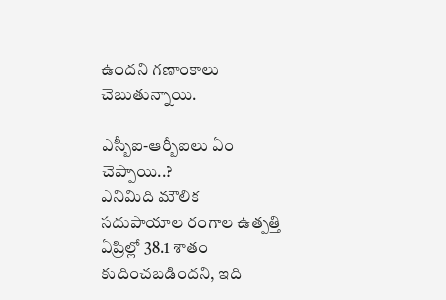ఉందని గణాంకాలు చెబుతున్నాయి.

ఎస్బీఐ-ఆర్బీఐలు ఏం చెప్పాయి..?
ఎనిమిది మౌలిక సదుపాయాల రంగాల ఉత్పత్తి ఏప్రిల్లో 38.1 శాతం కుదించబడిందని, ఇది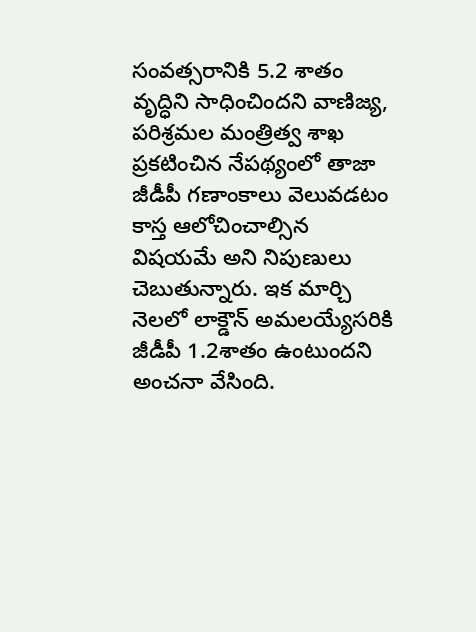సంవత్సరానికి 5.2 శాతం వృద్ధిని సాధించిందని వాణిజ్య, పరిశ్రమల మంత్రిత్వ శాఖ ప్రకటించిన నేపథ్యంలో తాజా జీడీపీ గణాంకాలు వెలువడటం కాస్త ఆలోచించాల్సిన విషయమే అని నిపుణులు చెబుతున్నారు. ఇక మార్చి నెలలో లాక్డౌన్ అమలయ్యేసరికి జీడీపీ 1.2శాతం ఉంటుందని అంచనా వేసింది.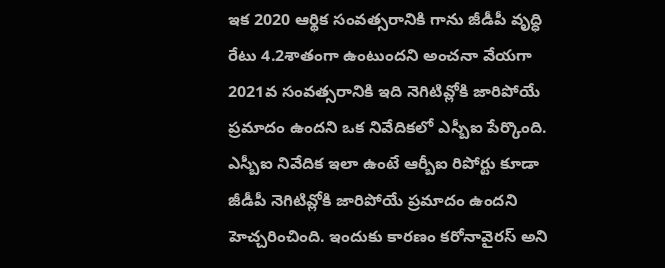ఇక 2020 ఆర్థిక సంవత్సరానికి గాను జీడీపీ వృద్ధి రేటు 4.2శాతంగా ఉంటుందని అంచనా వేయగా 2021వ సంవత్సరానికి ఇది నెగిటివ్లోకి జారిపోయే ప్రమాదం ఉందని ఒక నివేదికలో ఎస్బీఐ పేర్కొంది. ఎస్బీఐ నివేదిక ఇలా ఉంటే ఆర్బీఐ రిపోర్టు కూడా జీడీపీ నెగిటివ్లోకి జారిపోయే ప్రమాదం ఉందని హెచ్చరించింది. ఇందుకు కారణం కరోనావైరస్ అని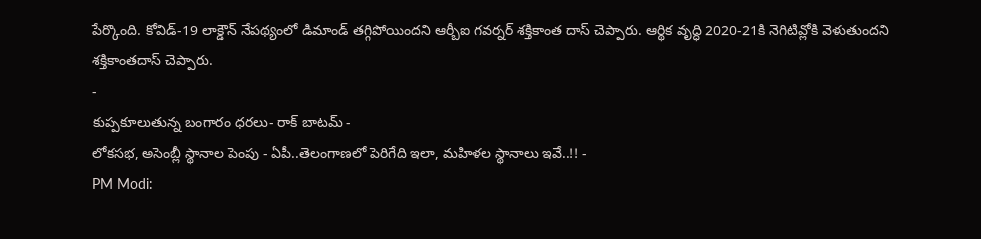పేర్కొంది. కోవిడ్-19 లాక్డౌన్ నేపథ్యంలో డిమాండ్ తగ్గిపోయిందని ఆర్బీఐ గవర్నర్ శక్తికాంత దాస్ చెప్పారు. ఆర్థిక వృద్ధి 2020-21కి నెగిటివ్లోకి వెళుతుందని శక్తికాంతదాస్ చెప్పారు.
-
కుప్పకూలుతున్న బంగారం ధరలు- రాక్ బాటమ్ -
లోకసభ, అసెంబ్లీ స్థానాల పెంపు - ఏపీ..తెలంగాణలో పెరిగేది ఇలా, మహిళల స్థానాలు ఇవే..!! -
PM Modi: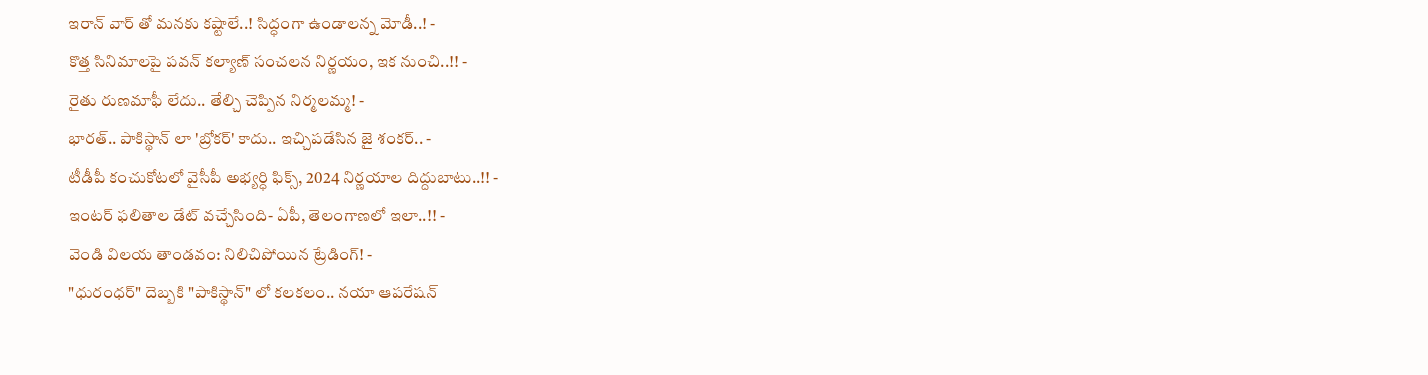ఇరాన్ వార్ తో మనకు కష్టాలే..! సిద్ధంగా ఉండాలన్న మోడీ..! -
కొత్త సినిమాలపై పవన్ కల్యాణ్ సంచలన నిర్ణయం, ఇక నుంచి..!! -
రైతు రుణమాఫీ లేదు.. తేల్చి చెప్పిన నిర్మలమ్మ! -
భారత్.. పాకిస్థాన్ లా 'బ్రోకర్' కాదు.. ఇచ్చిపడేసిన జై శంకర్.. -
టీడీపీ కంచుకోటలో వైసీపీ అభ్యర్ధి ఫిక్స్, 2024 నిర్ణయాల దిద్దుబాటు..!! -
ఇంటర్ ఫలితాల డేట్ వచ్చేసింది- ఏపీ, తెలంగాణలో ఇలా..!! -
వెండి విలయ తాండవం: నిలిచిపోయిన ట్రేడింగ్! -
"ధురంధర్" దెబ్బకి "పాకిస్థాన్" లో కలకలం.. నయా ఆపరేషన్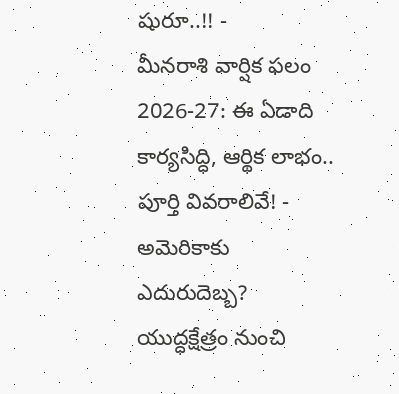షురూ..!! -
మీనరాశి వార్షిక ఫలం 2026-27: ఈ ఏడాది కార్యసిద్ధి, ఆర్థిక లాభం.. పూర్తి వివరాలివే! -
అమెరికాకు ఎదురుదెబ్బ? యుద్ధక్షేత్రం నుంచి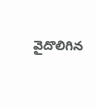వైదొలిగిన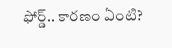ఫోర్డ్.. కారణం ఏంటి?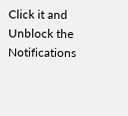Click it and Unblock the Notifications